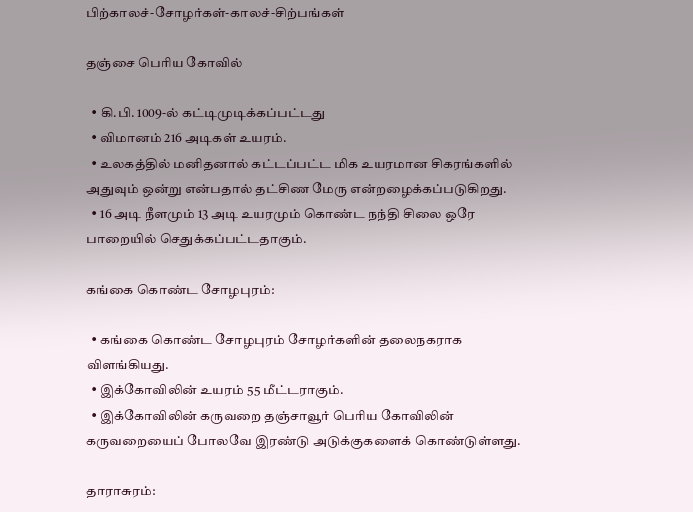பிற்காலச்-சோழர்கள்-காலச்-சிற்பங்கள்

தஞ்சை பெரிய கோவில்

  • கி.பி. 1009-ல் கட்டிமுடிக்கப்பட்டது
  • விமானம் 216 அடிகள் உயரம்.
  • உலகத்தில் மனிதனால் கட்டப்பட்ட மிக உயரமான சிகரங்களில் அதுவும் ஒன்று என்பதால் தட்சிண மேரு என்றழைக்கப்படுகிறது.
  • 16 அடி நீளமும் 13 அடி உயரமும் கொண்ட நந்தி சிலை ஒரே பாறையில் செதுக்கப்பட்டதாகும்.

கங்கை கொண்ட சோழபுரம்:

  • கங்கை கொண்ட சோழபுரம் சோழர்களின் தலைநகராக விளங்கியது.
  • இக்கோவிலின் உயரம் 55 மீட்டராகும்.
  • இக்கோவிலின் கருவறை தஞ்சாவூர் பெரிய கோவிலின் கருவறையைப் போலவே இரண்டு அடுக்குகளைக் கொண்டுள்ளது.

தாராசுரம்: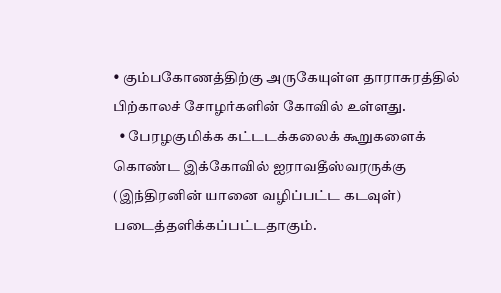• கும்பகோணத்திற்கு அருகேயுள்ள தாராசுரத்தில் பிற்காலச் சோழர்களின் கோவில் உள்ளது.
  • பேரழகுமிக்க கட்டடக்கலைக் கூறுகளைக் கொண்ட இக்கோவில் ஐராவதீஸ்வரருக்கு (இந்திரனின் யானை வழிப்பட்ட கடவுள்) படைத்தளிக்கப்பட்டதாகும்.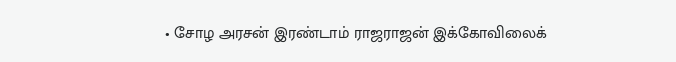• சோழ அரசன் இரண்டாம் ராஜராஜன் இக்கோவிலைக்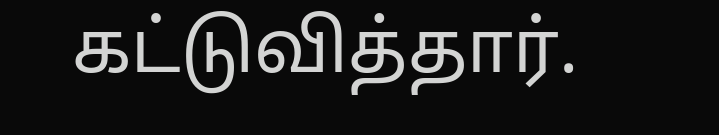கட்டுவித்தார்.